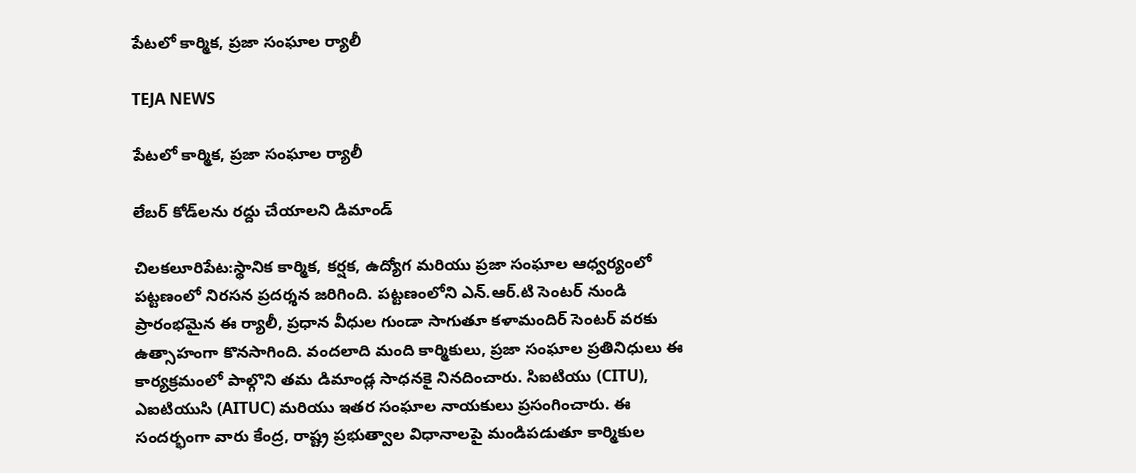పేటలో కార్మిక, ప్రజా సంఘాల ర్యాలీ

TEJA NEWS

పేటలో కార్మిక, ప్రజా సంఘాల ర్యాలీ

లేబర్ కోడ్‌లను రద్దు చేయాలని డిమాండ్

చిలకలూరిపేట:స్థానిక కార్మిక, కర్షక, ఉద్యోగ మరియు ప్రజా సంఘాల ఆధ్వర్యంలో పట్టణంలో నిరసన ప్రదర్శన జరిగింది. పట్టణంలోని ఎన్.ఆర్.టి సెంటర్ నుండి ప్రారంభమైన ఈ ర్యాలీ, ప్రధాన వీధుల గుండా సాగుతూ కళామందిర్ సెంటర్ వరకు ఉత్సాహంగా కొనసాగింది. వందలాది మంది కార్మికులు, ప్రజా సంఘాల ప్రతినిధులు ఈ కార్యక్రమంలో పాల్గొని తమ డిమాండ్ల సాధనకై నినదించారు. సిఐటియు (CITU), ఎఐటియుసి (AITUC) మరియు ఇతర సంఘాల నాయకులు ప్రసంగించారు. ఈ సందర్భంగా వారు కేంద్ర, రాష్ట్ర ప్రభుత్వాల విధానాలపై మండిపడుతూ కార్మికుల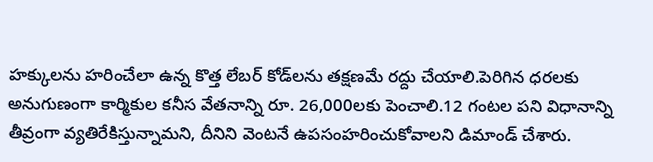హక్కులను హరించేలా ఉన్న కొత్త లేబర్ కోడ్‌లను తక్షణమే రద్దు చేయాలి.పెరిగిన ధరలకు అనుగుణంగా కార్మికుల కనీస వేతనాన్ని రూ. 26,000లకు పెంచాలి.12 గంటల పని విధానాన్ని తీవ్రంగా వ్యతిరేకిస్తున్నామని, దీనిని వెంటనే ఉపసంహరించుకోవాలని డిమాండ్ చేశారు.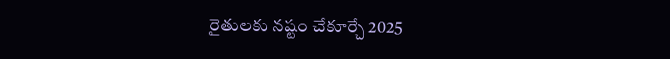రైతులకు నష్టం చేకూర్చే 2025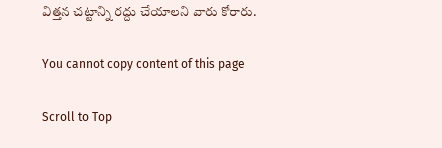విత్తన చట్టాన్ని రద్దు చేయాలని వారు కోరారు.

You cannot copy content of this page

Scroll to Top